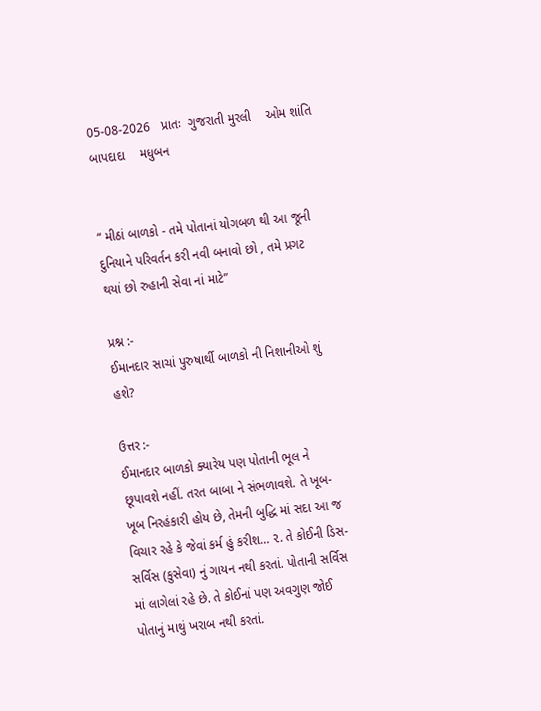05-08-2026   પ્રાતઃ  ગુજરાતી મુરલી    ઓમ શાંતિ    બાપદાદા    મધુબન


“ મીઠાં બાળકો - તમે પોતાનાં યોગબળ થી આ જૂની દુનિયાને પરિવર્તન કરી નવી બનાવો છો , તમે પ્રગટ થયાં છો રુહાની સેવા નાં માટે”

પ્રશ્ન :-
ઈમાનદાર સાચાં પુરુષાર્થી બાળકો ની નિશાનીઓ શું હશે?

ઉત્તર :-
ઈમાનદાર બાળકો ક્યારેય પણ પોતાની ભૂલ ને છૂપાવશે નહીં. તરત બાબા ને સંભળાવશે. તે ખૂબ-ખૂબ નિરહંકારી હોય છે, તેમની બુદ્ધિ માં સદા આ જ વિચાર રહે કે જેવાં કર્મ હું કરીશ… ૨. તે કોઈની ડિસ-સર્વિસ (કુસેવા) નું ગાયન નથી કરતાં. પોતાની સર્વિસ માં લાગેલાં રહે છે. તે કોઈનાં પણ અવગુણ જોઈ પોતાનું માથું ખરાબ નથી કરતાં.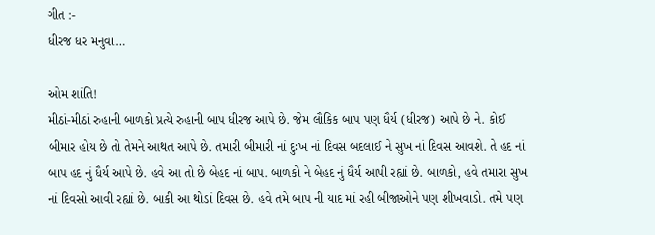ગીત :-
ધીરજ ધર મનુવા…

ઓમ શાંતિ!
મીઠાં-મીઠાં રુહાની બાળકો પ્રત્યે રુહાની બાપ ધીરજ આપે છે. જેમ લૌકિક બાપ પણ ધૈર્ય (ધીરજ) આપે છે ને. કોઈ બીમાર હોય છે તો તેમને આથત આપે છે. તમારી બીમારી નાં દુઃખ નાં દિવસ બદલાઈ ને સુખ નાં દિવસ આવશે. તે હદ નાં બાપ હદ નું ધૈર્ય આપે છે. હવે આ તો છે બેહદ નાં બાપ. બાળકો ને બેહદ નું ધૈર્ય આપી રહ્યાં છે. બાળકો, હવે તમારા સુખ નાં દિવસો આવી રહ્યાં છે. બાકી આ થોડાં દિવસ છે. હવે તમે બાપ ની યાદ માં રહી બીજાઓને પણ શીખવાડો. તમે પણ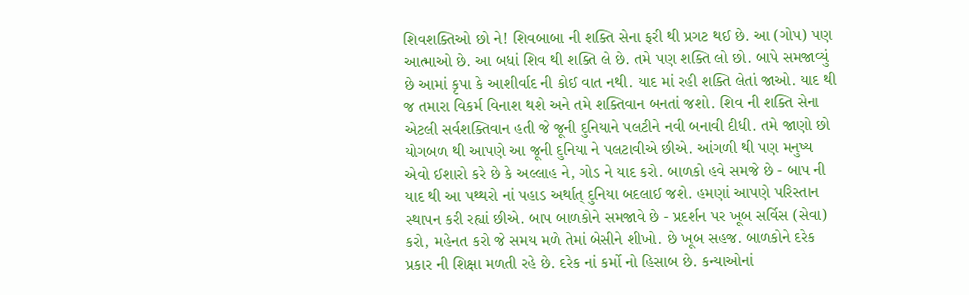શિવશક્તિઓ છો ને! શિવબાબા ની શક્તિ સેના ફરી થી પ્રગટ થઈ છે. આ (ગોપ) પણ આત્માઓ છે. આ બધાં શિવ થી શક્તિ લે છે. તમે પણ શક્તિ લો છો. બાપે સમજાવ્યું છે આમાં કૃપા કે આશીર્વાદ ની કોઈ વાત નથી. યાદ માં રહી શક્તિ લેતાં જાઓ. યાદ થી જ તમારા વિકર્મ વિનાશ થશે અને તમે શક્તિવાન બનતાં જશો. શિવ ની શક્તિ સેના એટલી સર્વશક્તિવાન હતી જે જૂની દુનિયાને પલટીને નવી બનાવી દીધી. તમે જાણો છો યોગબળ થી આપણે આ જૂની દુનિયા ને પલટાવીએ છીએ. આંગળી થી પણ મનુષ્ય એવો ઈશારો કરે છે કે અલ્લાહ ને, ગોડ ને યાદ કરો. બાળકો હવે સમજે છે - બાપ ની યાદ થી આ પથ્થરો નાં પહાડ અર્થાત્ દુનિયા બદલાઈ જશે. હમણાં આપણે પરિસ્તાન સ્થાપન કરી રહ્યાં છીએ. બાપ બાળકોને સમજાવે છે - પ્રદર્શન પર ખૂબ સર્વિસ (સેવા) કરો, મહેનત કરો જે સમય મળે તેમાં બેસીને શીખો. છે ખૂબ સહજ. બાળકોને દરેક પ્રકાર ની શિક્ષા મળતી રહે છે. દરેક નાં કર્મો નો હિસાબ છે. કન્યાઓનાં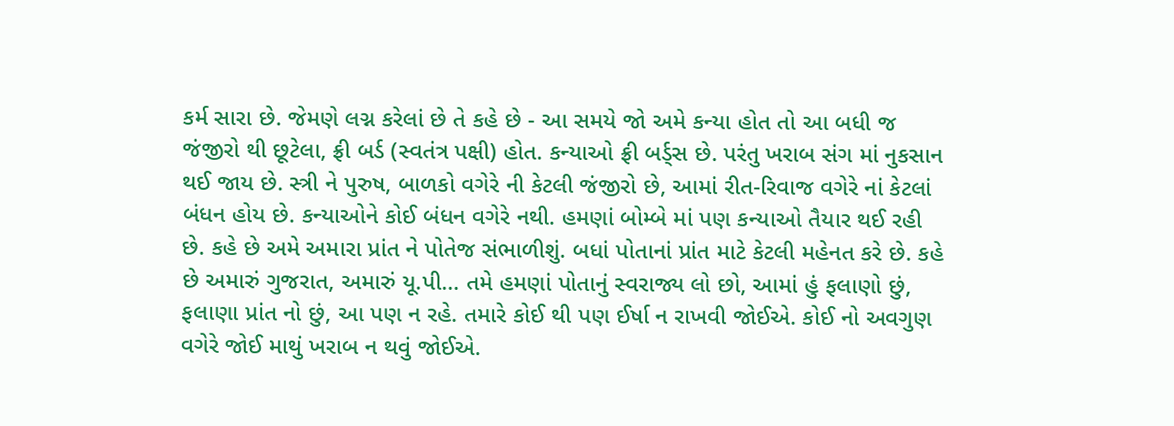કર્મ સારા છે. જેમણે લગ્ન કરેલાં છે તે કહે છે - આ સમયે જો અમે કન્યા હોત તો આ બધી જ જંજીરો થી છૂટેલા, ફ્રી બર્ડ (સ્વતંત્ર પક્ષી) હોત. કન્યાઓ ફ્રી બર્ડ્સ છે. પરંતુ ખરાબ સંગ માં નુકસાન થઈ જાય છે. સ્ત્રી ને પુરુષ, બાળકો વગેરે ની કેટલી જંજીરો છે, આમાં રીત-રિવાજ વગેરે નાં કેટલાં બંધન હોય છે. કન્યાઓને કોઈ બંધન વગેરે નથી. હમણાં બોમ્બે માં પણ કન્યાઓ તૈયાર થઈ રહી છે. કહે છે અમે અમારા પ્રાંત ને પોતેજ સંભાળીશું. બધાં પોતાનાં પ્રાંત માટે કેટલી મહેનત કરે છે. કહે છે અમારું ગુજરાત, અમારું યૂ.પી… તમે હમણાં પોતાનું સ્વરાજ્ય લો છો, આમાં હું ફલાણો છું, ફલાણા પ્રાંત નો છું, આ પણ ન રહે. તમારે કોઈ થી પણ ઈર્ષા ન રાખવી જોઈએ. કોઈ નો અવગુણ વગેરે જોઈ માથું ખરાબ ન થવું જોઈએ.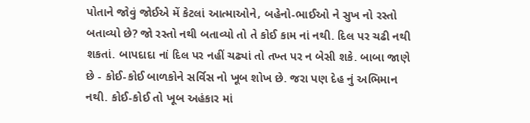પોતાને જોવું જોઈએ મેં કેટલાં આત્માઓને, બહેનો-ભાઈઓ ને સુખ નો રસ્તો બતાવ્યો છે? જો રસ્તો નથી બતાવ્યો તો તે કોઈ કામ નાં નથી. દિલ પર ચઢી નથી શકતાં. બાપદાદા નાં દિલ પર નહીં ચઢ્યાં તો તખ્ત પર ન બેસી શકે. બાબા જાણે છે - કોઈ-કોઈ બાળકોને સર્વિસ નો ખૂબ શોખ છે. જરા પણ દેહ નું અભિમાન નથી. કોઈ-કોઈ તો ખૂબ અહંકાર માં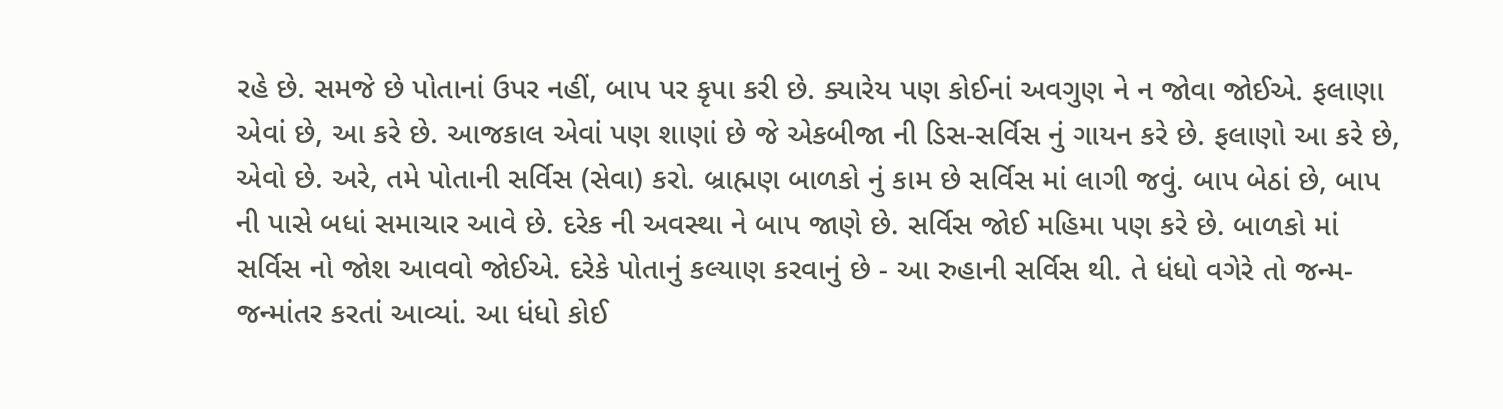રહે છે. સમજે છે પોતાનાં ઉપર નહીં, બાપ પર કૃપા કરી છે. ક્યારેય પણ કોઈનાં અવગુણ ને ન જોવા જોઈએ. ફલાણા એવાં છે, આ કરે છે. આજકાલ એવાં પણ શાણાં છે જે એકબીજા ની ડિસ-સર્વિસ નું ગાયન કરે છે. ફલાણો આ કરે છે, એવો છે. અરે, તમે પોતાની સર્વિસ (સેવા) કરો. બ્રાહ્મણ બાળકો નું કામ છે સર્વિસ માં લાગી જવું. બાપ બેઠાં છે, બાપ ની પાસે બધાં સમાચાર આવે છે. દરેક ની અવસ્થા ને બાપ જાણે છે. સર્વિસ જોઈ મહિમા પણ કરે છે. બાળકો માં સર્વિસ નો જોશ આવવો જોઈએ. દરેકે પોતાનું કલ્યાણ કરવાનું છે - આ રુહાની સર્વિસ થી. તે ધંધો વગેરે તો જન્મ-જન્માંતર કરતાં આવ્યાં. આ ધંધો કોઈ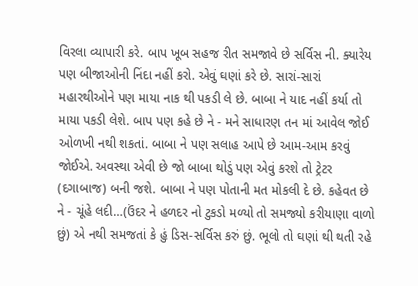વિરલા વ્યાપારી કરે. બાપ ખૂબ સહજ રીત સમજાવે છે સર્વિસ ની. ક્યારેય પણ બીજાઓની નિંદા નહીં કરો. એવું ઘણાં કરે છે. સારાં-સારાં મહારથીઓને પણ માયા નાક થી પકડી લે છે. બાબા ને યાદ નહીં કર્યા તો માયા પકડી લેશે. બાપ પણ કહે છે ને - મને સાધારણ તન માં આવેલ જોઈ ઓળખી નથી શકતાં. બાબા ને પણ સલાહ આપે છે આમ-આમ કરવું જોઈએ. અવસ્થા એવી છે જો બાબા થોડું પણ એવું કરશે તો ટ્રેટર (દગાબાજ) બની જશે. બાબા ને પણ પોતાની મત મોકલી દે છે. કહેવત છે ને - ચૂંહે લદી…(ઉંદર ને હળદર નો ટુકડો મળ્યો તો સમજ્યો કરીયાણા વાળો છું) એ નથી સમજતાં કે હું ડિસ-સર્વિસ કરું છું. ભૂલો તો ઘણાં થી થતી રહે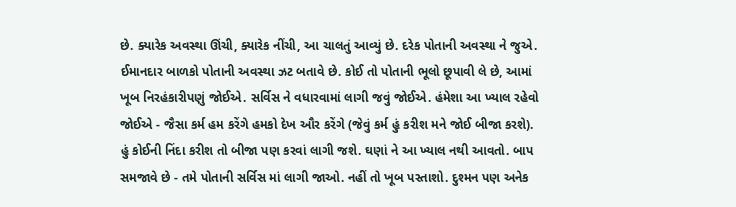છે. ક્યારેક અવસ્થા ઊંચી, ક્યારેક નીંચી, આ ચાલતું આવ્યું છે. દરેક પોતાની અવસ્થા ને જુએ. ઈમાનદાર બાળકો પોતાની અવસ્થા ઝટ બતાવે છે. કોઈ તો પોતાની ભૂલો છૂપાવી લે છે, આમાં ખૂબ નિરહંકારીપણું જોઈએ. સર્વિસ ને વધારવામાં લાગી જવું જોઈએ. હંમેશા આ ખ્યાલ રહેવો જોઈએ - જૈસા કર્મ હમ કરેંગે હમકો દેખ ઔર કરેંગે (જેવું કર્મ હું કરીશ મને જોઈ બીજા કરશે). હું કોઈની નિંદા કરીશ તો બીજા પણ કરવાં લાગી જશે. ઘણાં ને આ ખ્યાલ નથી આવતો. બાપ સમજાવે છે - તમે પોતાની સર્વિસ માં લાગી જાઓ. નહીં તો ખૂબ પસ્તાશો. દુશ્મન પણ અનેક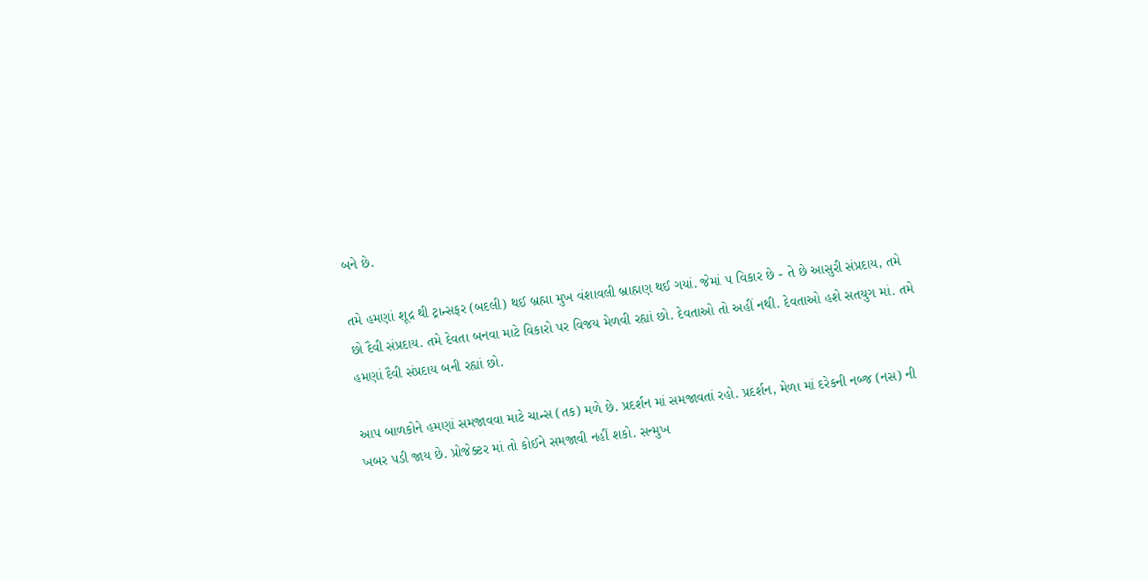બને છે.

તમે હમણાં શૂદ્ર થી ટ્રાન્સફર (બદલી) થઈ બ્રહ્મા મુખ વંશાવલી બ્રાહ્મણ થઈ ગયાં. જેમાં ૫ વિકાર છે - તે છે આસુરી સંપ્રદાય, તમે છો દૈવી સંપ્રદાય. તમે દેવતા બનવા માટે વિકારો પર વિજય મેળવી રહ્યાં છો. દેવતાઓ તો અહીં નથી. દેવતાઓ હશે સતયુગ માં. તમે હમણાં દૈવી સંપ્રદાય બની રહ્યાં છો.

આપ બાળકોને હમણાં સમજાવવા માટે ચાન્સ (તક) મળે છે. પ્રદર્શન માં સમજાવતાં રહો. પ્રદર્શન, મેળા માં દરેકની નબ્જ (નસ) ની ખબર પડી જાય છે. પ્રોજેક્ટર માં તો કોઈને સમજાવી નહીં શકો. સન્મુખ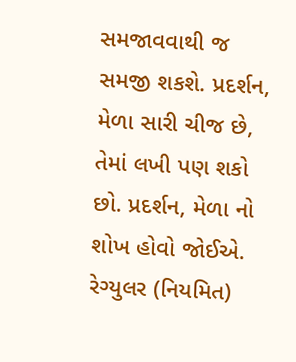સમજાવવાથી જ સમજી શકશે. પ્રદર્શન, મેળા સારી ચીજ છે, તેમાં લખી પણ શકો છો. પ્રદર્શન, મેળા નો શોખ હોવો જોઈએ. રેગ્યુલર (નિયમિત)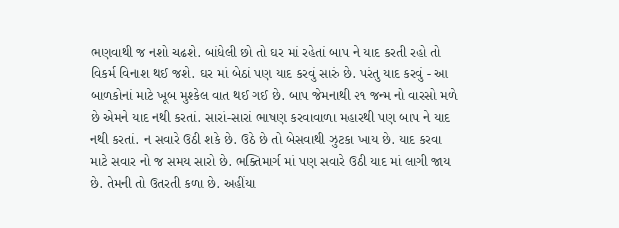ભણવાથી જ નશો ચઢશે. બાંધેલી છો તો ઘર માં રહેતાં બાપ ને યાદ કરતી રહો તો વિકર્મ વિનાશ થઈ જશે. ઘર માં બેઠાં પણ યાદ કરવું સારું છે. પરંતુ યાદ કરવું - આ બાળકોનાં માટે ખૂબ મુશ્કેલ વાત થઈ ગઈ છે. બાપ જેમનાથી ૨૧ જન્મ નો વારસો મળે છે એમને યાદ નથી કરતાં. સારાં-સારાં ભાષણ કરવાવાળા મહારથી પણ બાપ ને યાદ નથી કરતાં. ન સવારે ઉઠી શકે છે. ઉઠે છે તો બેસવાથી ઝુટકા ખાય છે. યાદ કરવા માટે સવાર નો જ સમય સારો છે. ભક્તિમાર્ગ માં પણ સવારે ઉઠી યાદ માં લાગી જાય છે. તેમની તો ઉતરતી કળા છે. અહીંયા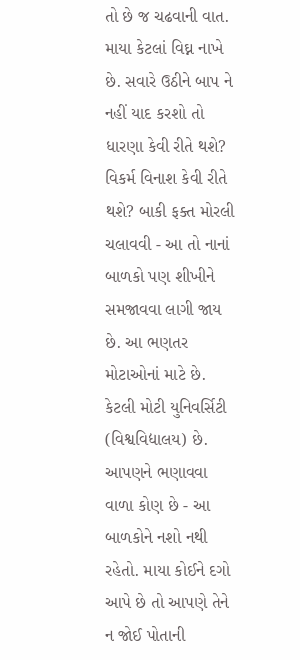તો છે જ ચઢવાની વાત. માયા કેટલાં વિઘ્ન નાખે છે. સવારે ઉઠીને બાપ ને નહીં યાદ કરશો તો ધારણા કેવી રીતે થશે? વિકર્મ વિનાશ કેવી રીતે થશે? બાકી ફક્ત મોરલી ચલાવવી - આ તો નાનાં બાળકો પણ શીખીને સમજાવવા લાગી જાય છે. આ ભણતર મોટાઓનાં માટે છે. કેટલી મોટી યુનિવર્સિટી (વિશ્વવિદ્યાલય) છે. આપણને ભણાવવા વાળા કોણ છે - આ બાળકોને નશો નથી રહેતો. માયા કોઈને દગો આપે છે તો આપણે તેને ન જોઈ પોતાની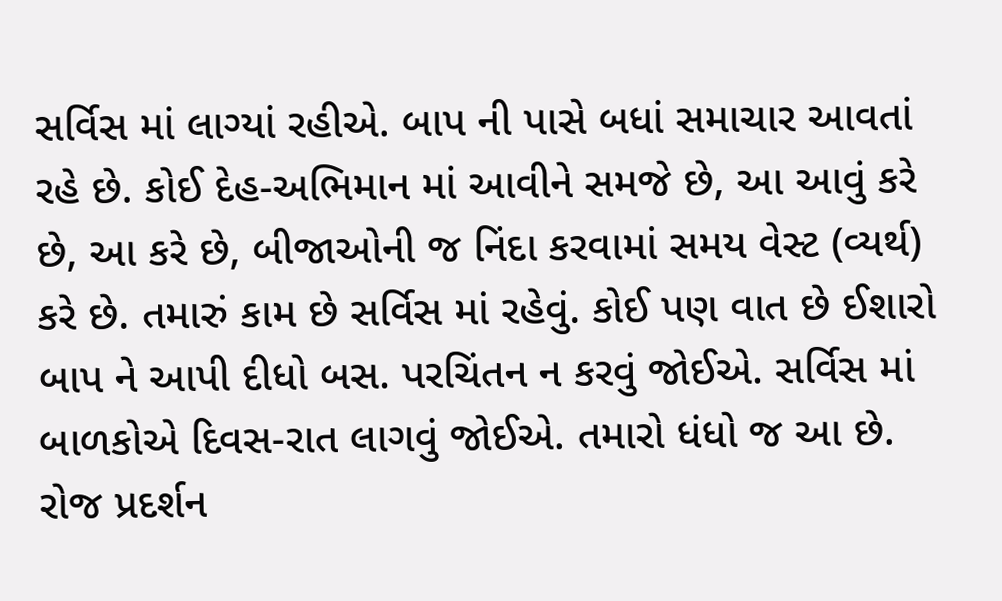સર્વિસ માં લાગ્યાં રહીએ. બાપ ની પાસે બધાં સમાચાર આવતાં રહે છે. કોઈ દેહ-અભિમાન માં આવીને સમજે છે, આ આવું કરે છે, આ કરે છે, બીજાઓની જ નિંદા કરવામાં સમય વેસ્ટ (વ્યર્થ) કરે છે. તમારું કામ છે સર્વિસ માં રહેવું. કોઈ પણ વાત છે ઈશારો બાપ ને આપી દીધો બસ. પરચિંતન ન કરવું જોઈએ. સર્વિસ માં બાળકોએ દિવસ-રાત લાગવું જોઈએ. તમારો ધંધો જ આ છે. રોજ પ્રદર્શન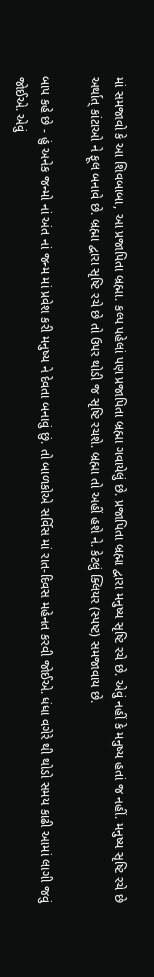માં સમજાવો કે આ શિવબાબા, આ પ્રજાપિતા બ્રહ્મા. કલ્પ પહેલાં પણ પ્રજાપિતા બ્રહ્મા ગવાયેલું છે. પ્રજાપિતા બ્રહ્મા દ્વારા મનુષ્ય સૃષ્ટિ રચે છે. એવું નહીં કે મનુષ્ય હતાં જ નહીં. મનુષ્ય સૃષ્ટિ રચે છે અર્થાત્ કાંટાઓ ને ફૂલ બનાવે છે. બ્રહ્મા દ્વારા સૃષ્ટિ રચે છે તો ઉપર થોડી જ સૃષ્ટિ રચશે. બ્રહ્મા તો અહીં હશે ને. કેટલું ક્લિયર (સ્પષ્ટ) સમજાવાય છે.

બાપ કહે છે - હું અનેક જન્મો નાં અંત નાં જન્મ માં પ્રવેશ કરી મનુષ્ય ને દેવતા બનાવું છું. તો બાળકોએ સર્વિસ માં રાત-દિવસ મહેનત કરવી જોઈએ. ધંધા વગેરે થી થોડો સમય કાઢી આમાં લાગી જવું જોઈએ. એવું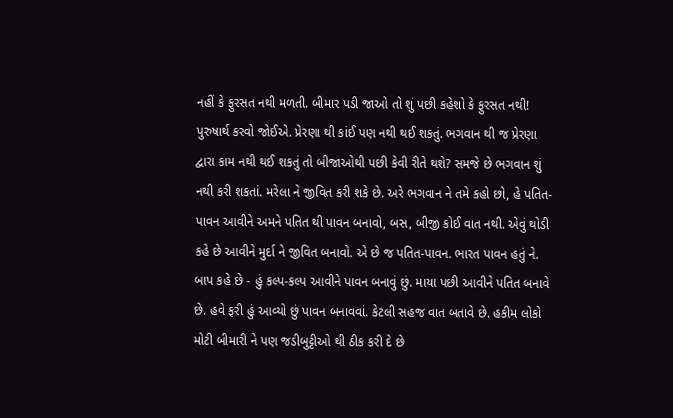નહીં કે ફુરસત નથી મળતી. બીમાર પડી જાઓ તો શું પછી કહેશો કે ફુરસત નથી! પુરુષાર્થ કરવો જોઈએ. પ્રેરણા થી કાંઈ પણ નથી થઈ શકતું. ભગવાન થી જ પ્રેરણા દ્વારા કામ નથી થઈ શકતું તો બીજાઓથી પછી કેવી રીતે થશે? સમજે છે ભગવાન શું નથી કરી શકતાં. મરેલા ને જીવિત કરી શકે છે. અરે ભગવાન ને તમે કહો છો, હે પતિત-પાવન આવીને અમને પતિત થી પાવન બનાવો, બસ, બીજી કોઈ વાત નથી. એવું થોડી કહે છે આવીને મુર્દા ને જીવિત બનાવો. એ છે જ પતિત-પાવન. ભારત પાવન હતું ને. બાપ કહે છે - હું કલ્પ-કલ્પ આવીને પાવન બનાવું છું. માયા પછી આવીને પતિત બનાવે છે. હવે ફરી હું આવ્યો છું પાવન બનાવવાં. કેટલી સહજ વાત બતાવે છે. હકીમ લોકો મોટી બીમારી ને પણ જડીબુટ્ટીઓ થી ઠીક કરી દે છે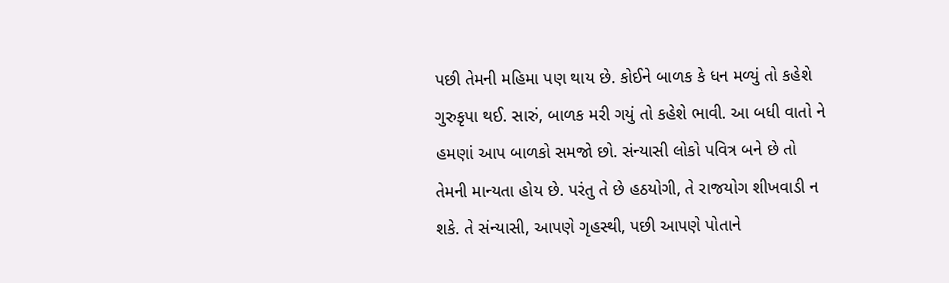પછી તેમની મહિમા પણ થાય છે. કોઈને બાળક કે ધન મળ્યું તો કહેશે ગુરુકૃપા થઈ. સારું, બાળક મરી ગયું તો કહેશે ભાવી. આ બધી વાતો ને હમણાં આપ બાળકો સમજો છો. સંન્યાસી લોકો પવિત્ર બને છે તો તેમની માન્યતા હોય છે. પરંતુ તે છે હઠયોગી, તે રાજયોગ શીખવાડી ન શકે. તે સંન્યાસી, આપણે ગૃહસ્થી, પછી આપણે પોતાને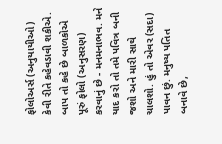ફોલોઅર્સ (અનુયાયીઓ) કેવી રીતે કહેવડાવી શકીએ. બાપ તો કહે છે બાળકોએ પૂરું ફોલો (અનુસરણ) કરવાનું છે - મનમનાભવ. મને યાદ કરો તો તમે પવિત્ર બની જશો અને મારી સાથે ચાલશો. હું તો એવર (સદા) પાવન છું. મનુષ્ય પતિત બનાવે છે,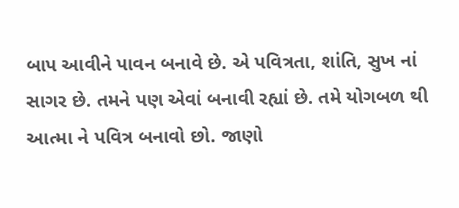બાપ આવીને પાવન બનાવે છે. એ પવિત્રતા, શાંતિ, સુખ નાં સાગર છે. તમને પણ એવાં બનાવી રહ્યાં છે. તમે યોગબળ થી આત્મા ને પવિત્ર બનાવો છો. જાણો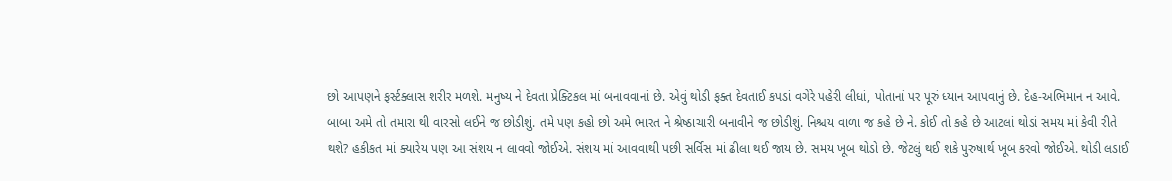છો આપણને ફર્સ્ટક્લાસ શરીર મળશે. મનુષ્ય ને દેવતા પ્રેક્ટિકલ માં બનાવવાનાં છે. એવું થોડી ફક્ત દેવતાઈ કપડાં વગેરે પહેરી લીધાં, પોતાનાં પર પૂરું ધ્યાન આપવાનું છે. દેહ-અભિમાન ન આવે. બાબા અમે તો તમારા થી વારસો લઈને જ છોડીશું. તમે પણ કહો છો અમે ભારત ને શ્રેષ્ઠાચારી બનાવીને જ છોડીશું. નિશ્ચય વાળા જ કહે છે ને. કોઈ તો કહે છે આટલાં થોડાં સમય માં કેવી રીતે થશે? હકીકત માં ક્યારેય પણ આ સંશય ન લાવવો જોઈએ. સંશય માં આવવાથી પછી સર્વિસ માં ઢીલા થઈ જાય છે. સમય ખૂબ થોડો છે. જેટલું થઈ શકે પુરુષાર્થ ખૂબ કરવો જોઈએ. થોડી લડાઈ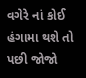વગેરે નાં કોઈ હંગામા થશે તો પછી જોજો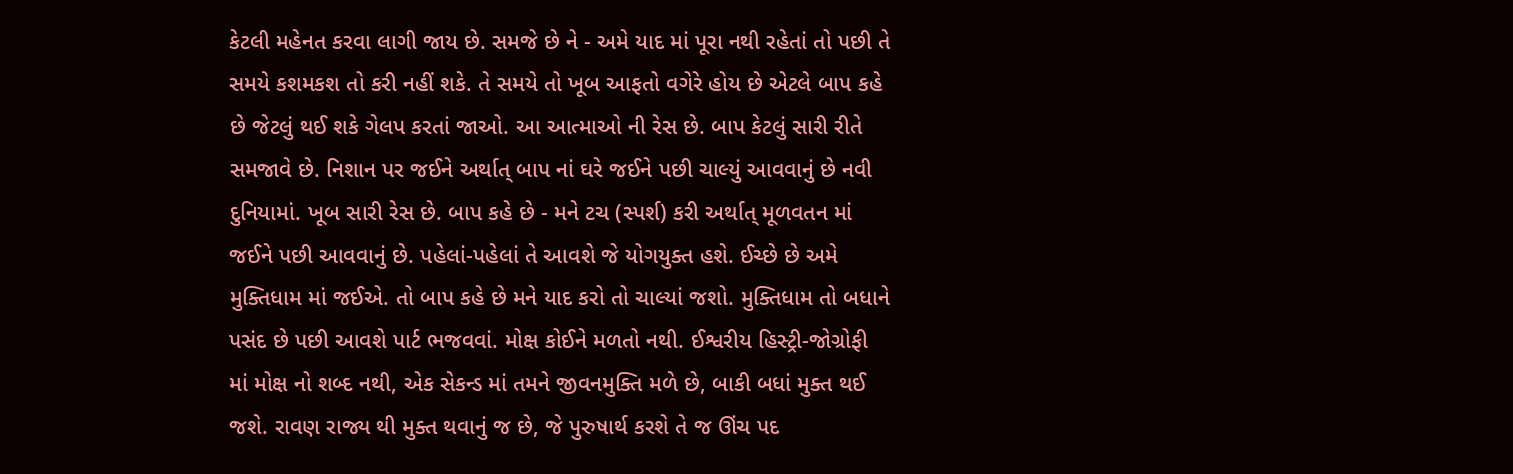કેટલી મહેનત કરવા લાગી જાય છે. સમજે છે ને - અમે યાદ માં પૂરા નથી રહેતાં તો પછી તે સમયે કશમકશ તો કરી નહીં શકે. તે સમયે તો ખૂબ આફતો વગેરે હોય છે એટલે બાપ કહે છે જેટલું થઈ શકે ગેલપ કરતાં જાઓ. આ આત્માઓ ની રેસ છે. બાપ કેટલું સારી રીતે સમજાવે છે. નિશાન પર જઈને અર્થાત્ બાપ નાં ઘરે જઈને પછી ચાલ્યું આવવાનું છે નવી દુનિયામાં. ખૂબ સારી રેસ છે. બાપ કહે છે - મને ટચ (સ્પર્શ) કરી અર્થાત્ મૂળવતન માં જઈને પછી આવવાનું છે. પહેલાં-પહેલાં તે આવશે જે યોગયુક્ત હશે. ઈચ્છે છે અમે મુક્તિધામ માં જઈએ. તો બાપ કહે છે મને યાદ કરો તો ચાલ્યાં જશો. મુક્તિધામ તો બધાને પસંદ છે પછી આવશે પાર્ટ ભજવવાં. મોક્ષ કોઈને મળતો નથી. ઈશ્વરીય હિસ્ટ્રી-જોગ્રોફી માં મોક્ષ નો શબ્દ નથી, એક સેકન્ડ માં તમને જીવનમુક્તિ મળે છે, બાકી બધાં મુક્ત થઈ જશે. રાવણ રાજ્ય થી મુક્ત થવાનું જ છે, જે પુરુષાર્થ કરશે તે જ ઊંચ પદ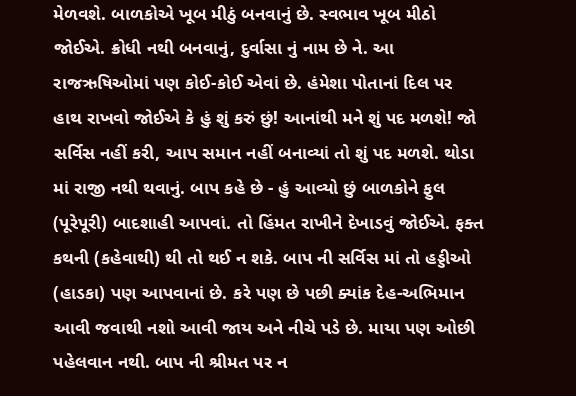મેળવશે. બાળકોએ ખૂબ મીઠું બનવાનું છે. સ્વભાવ ખૂબ મીઠો જોઈએ. ક્રોધી નથી બનવાનું, દુર્વાસા નું નામ છે ને. આ રાજઋષિઓમાં પણ કોઈ-કોઈ એવાં છે. હંમેશા પોતાનાં દિલ પર હાથ રાખવો જોઈએ કે હું શું કરું છું! આનાંથી મને શું પદ મળશે! જો સર્વિસ નહીં કરી, આપ સમાન નહીં બનાવ્યાં તો શું પદ મળશે. થોડા માં રાજી નથી થવાનું. બાપ કહે છે - હું આવ્યો છું બાળકોને ફુલ (પૂરેપૂરી) બાદશાહી આપવાં. તો હિંમત રાખીને દેખાડવું જોઈએ. ફક્ત કથની (કહેવાથી) થી તો થઈ ન શકે. બાપ ની સર્વિસ માં તો હડ્ડીઓ (હાડકા) પણ આપવાનાં છે. કરે પણ છે પછી ક્યાંક દેહ-અભિમાન આવી જવાથી નશો આવી જાય અને નીચે પડે છે. માયા પણ ઓછી પહેલવાન નથી. બાપ ની શ્રીમત પર ન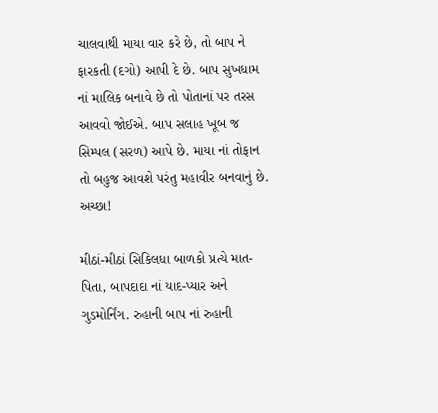ચાલવાથી માયા વાર કરે છે, તો બાપ ને ફારકતી (દગો) આપી દે છે. બાપ સુખધામ નાં માલિક બનાવે છે તો પોતાનાં પર તરસ આવવો જોઈએ. બાપ સલાહ ખૂબ જ સિમ્પલ (સરળ) આપે છે. માયા નાં તોફાન તો બહુજ આવશે પરંતુ મહાવીર બનવાનું છે. અચ્છા!

મીઠાં-મીઠાં સિકિલધા બાળકો પ્રત્યે માત-પિતા, બાપદાદા નાં યાદ-પ્યાર અને ગુડમોર્નિંગ. રુહાની બાપ નાં રુહાની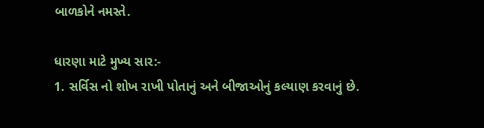બાળકોને નમસ્તે.

ધારણા માટે મુખ્ય સાર:-
1. સર્વિસ નો શોખ રાખી પોતાનું અને બીજાઓનું કલ્યાણ કરવાનું છે.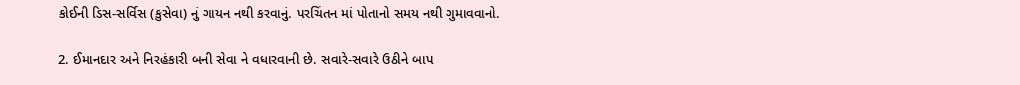કોઈની ડિસ-સર્વિસ (કુસેવા) નું ગાયન નથી કરવાનું. પરચિંતન માં પોતાનો સમય નથી ગુમાવવાનો.

2. ઈમાનદાર અને નિરહંકારી બની સેવા ને વધારવાની છે. સવારે-સવારે ઉઠીને બાપ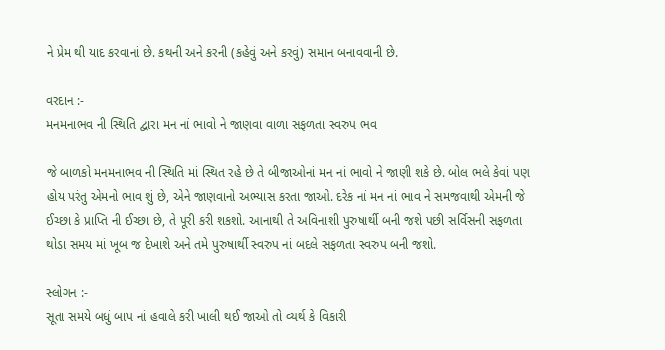ને પ્રેમ થી યાદ કરવાનાં છે. કથની અને કરની (કહેવું અને કરવું) સમાન બનાવવાની છે.

વરદાન :-
મનમનાભવ ની સ્થિતિ દ્વારા મન નાં ભાવો ને જાણવા વાળા સફળતા સ્વરુપ ભવ

જે બાળકો મનમનાભવ ની સ્થિતિ માં સ્થિત રહે છે તે બીજાઓનાં મન નાં ભાવો ને જાણી શકે છે. બોલ ભલે કેવાં પણ હોય પરંતુ એમનો ભાવ શું છે, એને જાણવાનો અભ્યાસ કરતા જાઓ. દરેક નાં મન નાં ભાવ ને સમજવાથી એમની જે ઈચ્છા કે પ્રાપ્તિ ની ઈચ્છા છે, તે પૂરી કરી શકશો. આનાથી તે અવિનાશી પુરુષાર્થી બની જશે પછી સર્વિસની સફળતા થોડા સમય માં ખૂબ જ દેખાશે અને તમે પુરુષાર્થી સ્વરુપ નાં બદલે સફળતા સ્વરુપ બની જશો.

સ્લોગન :-
સૂતા સમયે બધું બાપ નાં હવાલે કરી ખાલી થઈ જાઓ તો વ્યર્થ કે વિકારી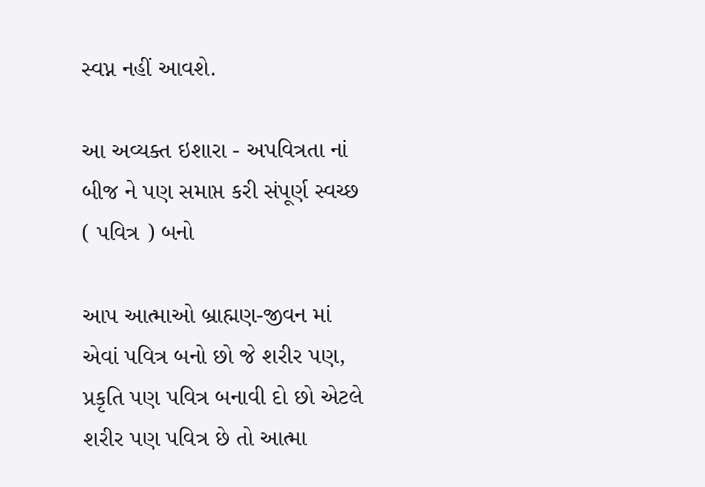સ્વપ્ન નહીં આવશે.

આ અવ્યક્ત ઇશારા - અપવિત્રતા નાં બીજ ને પણ સમાપ્ત કરી સંપૂર્ણ સ્વચ્છ ( પવિત્ર ) બનો

આપ આત્માઓ બ્રાહ્મણ-જીવન માં એવાં પવિત્ર બનો છો જે શરીર પણ, પ્રકૃતિ પણ પવિત્ર બનાવી દો છો એટલે શરીર પણ પવિત્ર છે તો આત્મા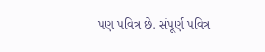પણ પવિત્ર છે. સંપૂર્ણ પવિત્ર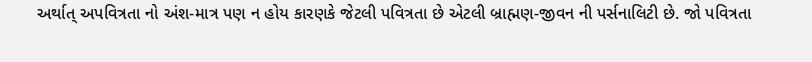અર્થાત્ અપવિત્રતા નો અંશ-માત્ર પણ ન હોય કારણકે જેટલી પવિત્રતા છે એટલી બ્રાહ્મણ-જીવન ની પર્સનાલિટી છે. જો પવિત્રતા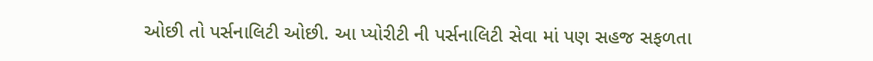ઓછી તો પર્સનાલિટી ઓછી. આ પ્યોરીટી ની પર્સનાલિટી સેવા માં પણ સહજ સફળતા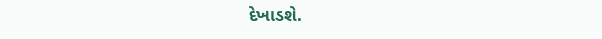દેખાડશે.